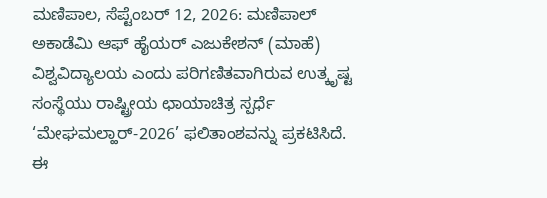ಮಣಿಪಾಲ, ಸೆಪ್ಟೆಂಬರ್ 12, 2026: ಮಣಿಪಾಲ್ ಅಕಾಡೆಮಿ ಆಫ್ ಹೈಯರ್ ಎಜುಕೇಶನ್ (ಮಾಹೆ) ವಿಶ್ವವಿದ್ಯಾಲಯ ಎಂದು ಪರಿಗಣಿತವಾಗಿರುವ ಉತ್ಕೃಷ್ಟ ಸಂಸ್ಥೆಯು ರಾಷ್ಟ್ರೀಯ ಛಾಯಾಚಿತ್ರ ಸ್ಪರ್ಧೆ ‘ಮೇಘಮಲ್ಹಾರ್-2026’ ಫಲಿತಾಂಶವನ್ನು ಪ್ರಕಟಿಸಿದೆ. ಈ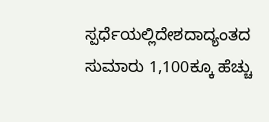ಸ್ಪರ್ಧೆಯಲ್ಲಿದೇಶದಾದ್ಯಂತದ ಸುಮಾರು 1,100ಕ್ಕೂ ಹೆಚ್ಚು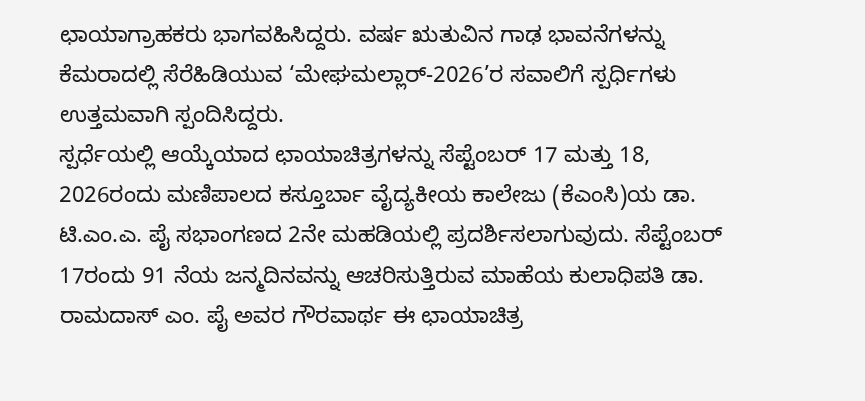ಛಾಯಾಗ್ರಾಹಕರು ಭಾಗವಹಿಸಿದ್ದರು. ವರ್ಷ ಋತುವಿನ ಗಾಢ ಭಾವನೆಗಳನ್ನು ಕೆಮರಾದಲ್ಲಿ ಸೆರೆಹಿಡಿಯುವ ‘ಮೇಘಮಲ್ಲಾರ್-2026’ರ ಸವಾಲಿಗೆ ಸ್ಪರ್ಧಿಗಳು ಉತ್ತಮವಾಗಿ ಸ್ಪಂದಿಸಿದ್ದರು.
ಸ್ಪರ್ಧೆಯಲ್ಲಿ ಆಯ್ಕೆಯಾದ ಛಾಯಾಚಿತ್ರಗಳನ್ನು ಸೆಪ್ಟೆಂಬರ್ 17 ಮತ್ತು 18, 2026ರಂದು ಮಣಿಪಾಲದ ಕಸ್ತೂರ್ಬಾ ವೈದ್ಯಕೀಯ ಕಾಲೇಜು (ಕೆಎಂಸಿ)ಯ ಡಾ. ಟಿ.ಎಂ.ಎ. ಪೈ ಸಭಾಂಗಣದ 2ನೇ ಮಹಡಿಯಲ್ಲಿ ಪ್ರದರ್ಶಿಸಲಾಗುವುದು. ಸೆಪ್ಟೆಂಬರ್ 17ರಂದು 91 ನೆಯ ಜನ್ಮದಿನವನ್ನು ಆಚರಿಸುತ್ತಿರುವ ಮಾಹೆಯ ಕುಲಾಧಿಪತಿ ಡಾ. ರಾಮದಾಸ್ ಎಂ. ಪೈ ಅವರ ಗೌರವಾರ್ಥ ಈ ಛಾಯಾಚಿತ್ರ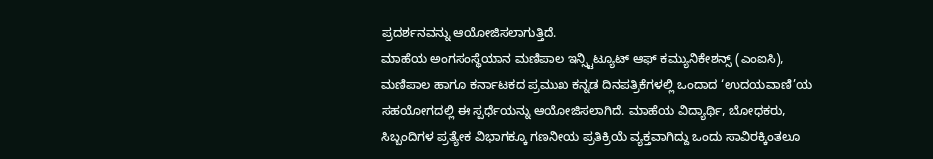ಪ್ರದರ್ಶನವನ್ನು ಆಯೋಜಿಸಲಾಗುತ್ತಿದೆ.
ಮಾಹೆಯ ಅಂಗಸಂಸ್ಥೆಯಾನ ಮಣಿಪಾಲ ಇನ್ಸ್ಟಿಟ್ಯೂಟ್ ಆಫ್ ಕಮ್ಯುನಿಕೇಶನ್ಸ್ (ಎಂಐಸಿ), ಮಣಿಪಾಲ ಹಾಗೂ ಕರ್ನಾಟಕದ ಪ್ರಮುಖ ಕನ್ನಡ ದಿನಪತ್ರಿಕೆಗಳಲ್ಲಿ ಒಂದಾದ ‘ಉದಯವಾಣಿ’ಯ ಸಹಯೋಗದಲ್ಲಿ ಈ ಸ್ಪರ್ಧೆಯನ್ನು ಆಯೋಜಿಸಲಾಗಿದೆ. ಮಾಹೆಯ ವಿದ್ಯಾರ್ಥಿ, ಬೋಧಕರು, ಸಿಬ್ಬಂದಿಗಳ ಪ್ರತ್ಯೇಕ ವಿಭಾಗಕ್ಕೂ ಗಣನೀಯ ಪ್ರತಿಕ್ರಿಯೆ ವ್ಯಕ್ತವಾಗಿದ್ದು ಒಂದು ಸಾವಿರಕ್ಕಿಂತಲೂ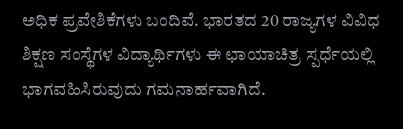ಅಧಿಕ ಪ್ರವೇಶಿಕೆಗಳು ಬಂದಿವೆ. ಭಾರತದ 20 ರಾಜ್ಯಗಳ ವಿವಿಧ ಶಿಕ್ಷಣ ಸಂಸ್ಥೆಗಳ ವಿದ್ಯಾರ್ಥಿಗಳು ಈ ಛಾಯಾಚಿತ್ರ ಸ್ಪರ್ಧೆಯಲ್ಲಿ ಭಾಗವಹಿಸಿರುವುದು ಗಮನಾರ್ಹವಾಗಿದೆ.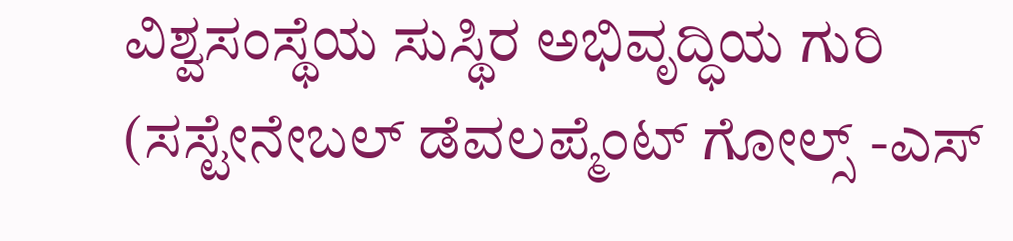ವಿಶ್ವಸಂಸ್ಥೆಯ ಸುಸ್ಥಿರ ಅಭಿವೃದ್ಧಿಯ ಗುರಿ (ಸಸ್ಟೇನೇಬಲ್ ಡೆವಲಪ್ಮೆಂಟ್ ಗೋಲ್ಸ್ -ಎಸ್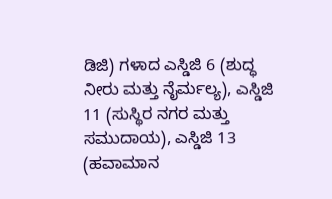ಡಿಜಿ) ಗಳಾದ ಎಸ್ಡಿಜಿ 6 (ಶುದ್ಧ ನೀರು ಮತ್ತು ನೈರ್ಮಲ್ಯ), ಎಸ್ಡಿಜಿ 11 (ಸುಸ್ಥಿರ ನಗರ ಮತ್ತು ಸಮುದಾಯ), ಎಸ್ಡಿಜಿ 13 (ಹವಾಮಾನ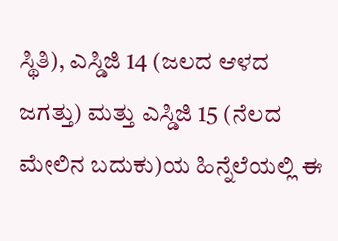ಸ್ಥಿತಿ), ಎಸ್ಡಿಜಿ 14 (ಜಲದ ಆಳದ ಜಗತ್ತು) ಮತ್ತು ಎಸ್ಡಿಜಿ 15 (ನೆಲದ ಮೇಲಿನ ಬದುಕು)ಯ ಹಿನ್ನೆಲೆಯಲ್ಲಿ ಈ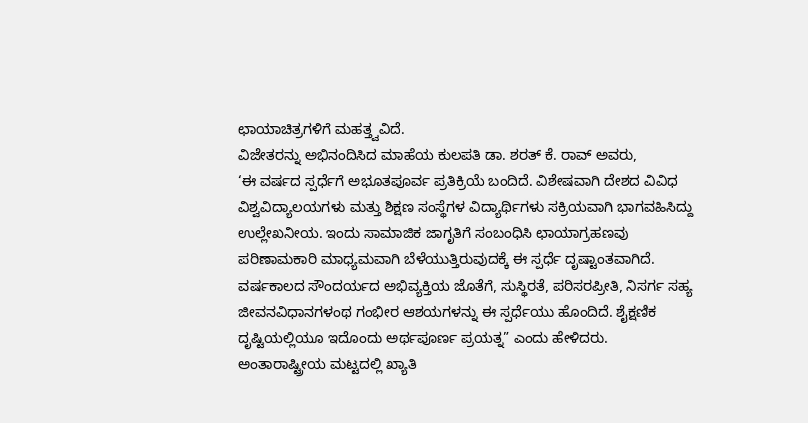ಛಾಯಾಚಿತ್ರಗಳಿಗೆ ಮಹತ್ತ್ವವಿದೆ.
ವಿಜೇತರನ್ನು ಅಭಿನಂದಿಸಿದ ಮಾಹೆಯ ಕುಲಪತಿ ಡಾ. ಶರತ್ ಕೆ. ರಾವ್ ಅವರು,
‘ಈ ವರ್ಷದ ಸ್ಪರ್ಧೆಗೆ ಅಭೂತಪೂರ್ವ ಪ್ರತಿಕ್ರಿಯೆ ಬಂದಿದೆ. ವಿಶೇಷವಾಗಿ ದೇಶದ ವಿವಿಧ ವಿಶ್ವವಿದ್ಯಾಲಯಗಳು ಮತ್ತು ಶಿಕ್ಷಣ ಸಂಸ್ಥೆಗಳ ವಿದ್ಯಾರ್ಥಿಗಳು ಸಕ್ರಿಯವಾಗಿ ಭಾಗವಹಿಸಿದ್ದು ಉಲ್ಲೇಖನೀಯ. ಇಂದು ಸಾಮಾಜಿಕ ಜಾಗೃತಿಗೆ ಸಂಬಂಧಿಸಿ ಛಾಯಾಗ್ರಹಣವು ಪರಿಣಾಮಕಾರಿ ಮಾಧ್ಯಮವಾಗಿ ಬೆಳೆಯುತ್ತಿರುವುದಕ್ಕೆ ಈ ಸ್ಪರ್ಧೆ ದೃಷ್ಟಾಂತವಾಗಿದೆ. ವರ್ಷಕಾಲದ ಸೌಂದರ್ಯದ ಅಭಿವ್ಯಕ್ತಿಯ ಜೊತೆಗೆ, ಸುಸ್ಥಿರತೆ, ಪರಿಸರಪ್ರೀತಿ, ನಿಸರ್ಗ ಸಹ್ಯ ಜೀವನವಿಧಾನಗಳಂಥ ಗಂಭೀರ ಆಶಯಗಳನ್ನು ಈ ಸ್ಪರ್ಧೆಯು ಹೊಂದಿದೆ. ಶೈಕ್ಷಣಿಕ ದೃಷ್ಟಿಯಲ್ಲಿಯೂ ಇದೊಂದು ಅರ್ಥಪೂರ್ಣ ಪ್ರಯತ್ನ” ಎಂದು ಹೇಳಿದರು.
ಅಂತಾರಾಷ್ಟ್ರೀಯ ಮಟ್ಟದಲ್ಲಿ ಖ್ಯಾತಿ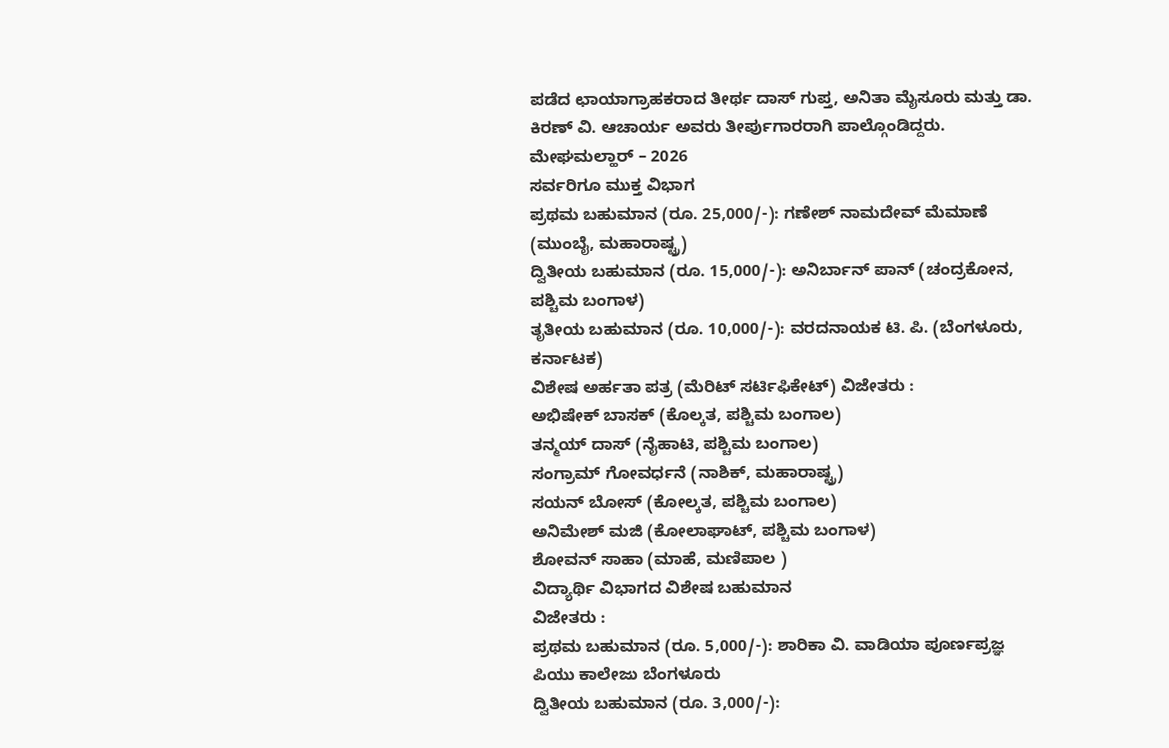ಪಡೆದ ಛಾಯಾಗ್ರಾಹಕರಾದ ತೀರ್ಥ ದಾಸ್ ಗುಪ್ತ, ಅನಿತಾ ಮೈಸೂರು ಮತ್ತು ಡಾ. ಕಿರಣ್ ವಿ. ಆಚಾರ್ಯ ಅವರು ತೀರ್ಪುಗಾರರಾಗಿ ಪಾಲ್ಗೊಂಡಿದ್ದರು.
ಮೇಘಮಲ್ಹಾರ್ – 2026
ಸರ್ವರಿಗೂ ಮುಕ್ತ ವಿಭಾಗ
ಪ್ರಥಮ ಬಹುಮಾನ (ರೂ. 25,000/-): ಗಣೇಶ್ ನಾಮದೇವ್ ಮೆಮಾಣೆ (ಮುಂಬೈ, ಮಹಾರಾಷ್ಟ್ರ)
ದ್ವಿತೀಯ ಬಹುಮಾನ (ರೂ. 15,000/-): ಅನಿರ್ಬಾನ್ ಪಾನ್ (ಚಂದ್ರಕೋನ, ಪಶ್ಚಿಮ ಬಂಗಾಳ)
ತೃತೀಯ ಬಹುಮಾನ (ರೂ. 10,000/-): ವರದನಾಯಕ ಟಿ. ಪಿ. (ಬೆಂಗಳೂರು, ಕರ್ನಾಟಕ)
ವಿಶೇಷ ಅರ್ಹತಾ ಪತ್ರ (ಮೆರಿಟ್ ಸರ್ಟಿಫಿಕೇಟ್) ವಿಜೇತರು :
ಅಭಿಷೇಕ್ ಬಾಸಕ್ (ಕೊಲ್ಕತ, ಪಶ್ಚಿಮ ಬಂಗಾಲ)
ತನ್ಮಯ್ ದಾಸ್ (ನೈಹಾಟಿ, ಪಶ್ಚಿಮ ಬಂಗಾಲ)
ಸಂಗ್ರಾಮ್ ಗೋವರ್ಧನೆ (ನಾಶಿಕ್, ಮಹಾರಾಷ್ಟ್ರ)
ಸಯನ್ ಬೋಸ್ (ಕೋಲ್ಕತ, ಪಶ್ಚಿಮ ಬಂಗಾಲ)
ಅನಿಮೇಶ್ ಮಜಿ (ಕೋಲಾಘಾಟ್, ಪಶ್ಚಿಮ ಬಂಗಾಳ)
ಶೋವನ್ ಸಾಹಾ (ಮಾಹೆ, ಮಣಿಪಾಲ )
ವಿದ್ಯಾರ್ಥಿ ವಿಭಾಗದ ವಿಶೇಷ ಬಹುಮಾನ
ವಿಜೇತರು :
ಪ್ರಥಮ ಬಹುಮಾನ (ರೂ. 5,000/-): ಶಾರಿಕಾ ವಿ. ವಾಡಿಯಾ ಪೂರ್ಣಪ್ರಜ್ಞ ಪಿಯು ಕಾಲೇಜು ಬೆಂಗಳೂರು
ದ್ವಿತೀಯ ಬಹುಮಾನ (ರೂ. 3,000/-):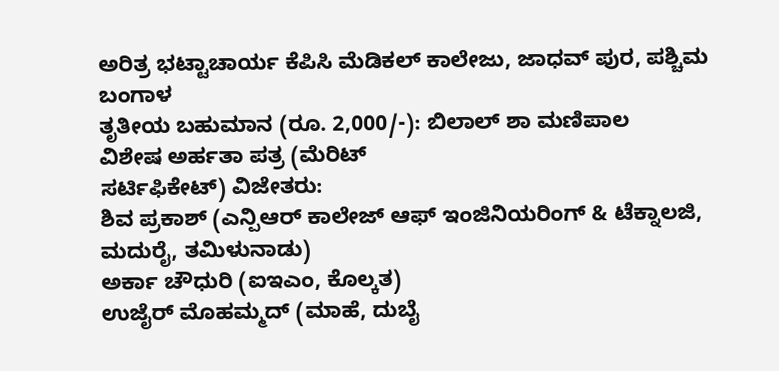ಅರಿತ್ರ ಭಟ್ಟಾಚಾರ್ಯ ಕೆಪಿಸಿ ಮೆಡಿಕಲ್ ಕಾಲೇಜು, ಜಾಧವ್ ಪುರ, ಪಶ್ಚಿಮ ಬಂಗಾಳ
ತೃತೀಯ ಬಹುಮಾನ (ರೂ. 2,000/-): ಬಿಲಾಲ್ ಶಾ ಮಣಿಪಾಲ
ವಿಶೇಷ ಅರ್ಹತಾ ಪತ್ರ (ಮೆರಿಟ್
ಸರ್ಟಿಫಿಕೇಟ್) ವಿಜೇತರು:
ಶಿವ ಪ್ರಕಾಶ್ (ಎನ್ಪಿಆರ್ ಕಾಲೇಜ್ ಆಫ್ ಇಂಜಿನಿಯರಿಂಗ್ & ಟೆಕ್ನಾಲಜಿ, ಮದುರೈ, ತಮಿಳುನಾಡು)
ಅರ್ಕಾ ಚೌಧುರಿ (ಐಇಎಂ, ಕೊಲ್ಕತ)
ಉಜೈರ್ ಮೊಹಮ್ಮದ್ (ಮಾಹೆ, ದುಬೈ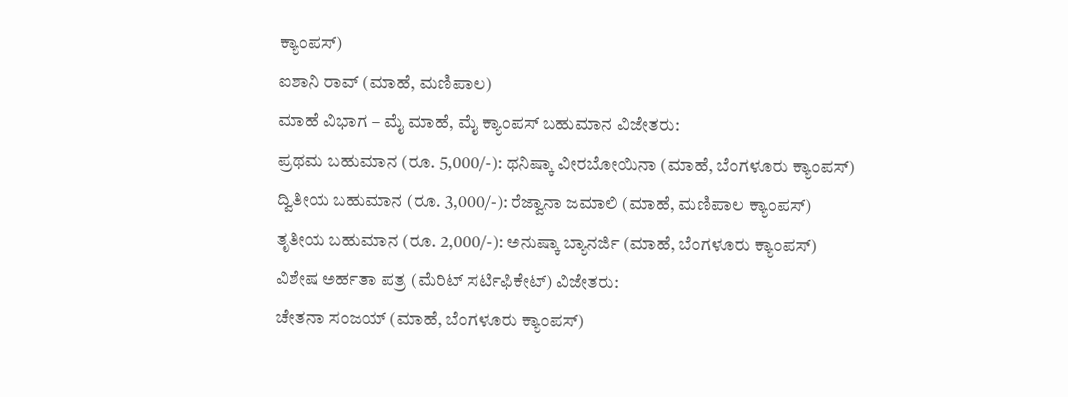ಕ್ಯಾಂಪಸ್)
ಐಶಾನಿ ರಾವ್ (ಮಾಹೆ, ಮಣಿಪಾಲ)
ಮಾಹೆ ವಿಭಾಗ – ಮೈ ಮಾಹೆ, ಮೈ ಕ್ಯಾಂಪಸ್ ಬಹುಮಾನ ವಿಜೇತರು:
ಪ್ರಥಮ ಬಹುಮಾನ (ರೂ. 5,000/-): ಥನಿಷ್ಕಾ ವೀರಬೋಯಿನಾ (ಮಾಹೆ, ಬೆಂಗಳೂರು ಕ್ಯಾಂಪಸ್)
ದ್ವಿತೀಯ ಬಹುಮಾನ (ರೂ. 3,000/-): ರೆಜ್ವಾನಾ ಜಮಾಲಿ (ಮಾಹೆ, ಮಣಿಪಾಲ ಕ್ಯಾಂಪಸ್)
ತೃತೀಯ ಬಹುಮಾನ (ರೂ. 2,000/-): ಅನುಷ್ಕಾ ಬ್ಯಾನರ್ಜಿ (ಮಾಹೆ, ಬೆಂಗಳೂರು ಕ್ಯಾಂಪಸ್)
ವಿಶೇಷ ಅರ್ಹತಾ ಪತ್ರ (ಮೆರಿಟ್ ಸರ್ಟಿಫಿಕೇಟ್) ವಿಜೇತರು:
ಚೇತನಾ ಸಂಜಯ್ (ಮಾಹೆ, ಬೆಂಗಳೂರು ಕ್ಯಾಂಪಸ್)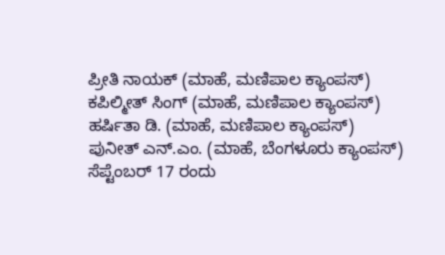ಪ್ರೀತಿ ನಾಯಕ್ (ಮಾಹೆ, ಮಣಿಪಾಲ ಕ್ಯಾಂಪಸ್)
ಕಪಿಲ್ಮೀತ್ ಸಿಂಗ್ (ಮಾಹೆ, ಮಣಿಪಾಲ ಕ್ಯಾಂಪಸ್)
ಹರ್ಷಿತಾ ಡಿ. (ಮಾಹೆ, ಮಣಿಪಾಲ ಕ್ಯಾಂಪಸ್)
ಪುನೀತ್ ಎನ್.ಎಂ. (ಮಾಹೆ, ಬೆಂಗಳೂರು ಕ್ಯಾಂಪಸ್)
ಸೆಪ್ಟೆಂಬರ್ 17 ರಂದು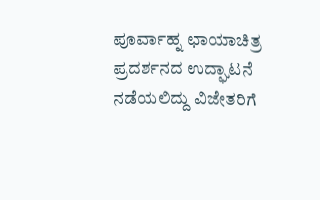ಪೂರ್ವಾಹ್ನ ಛಾಯಾಚಿತ್ರ ಪ್ರದರ್ಶನದ ಉದ್ಘಾಟನೆ ನಡೆಯಲಿದ್ದು ವಿಜೇತರಿಗೆ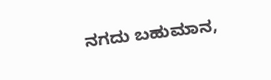ನಗದು ಬಹುಮಾನ,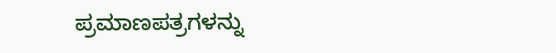ಪ್ರಮಾಣಪತ್ರಗಳನ್ನು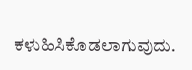ಕಳುಹಿಸಿಕೊಡಲಾಗುವುದು.